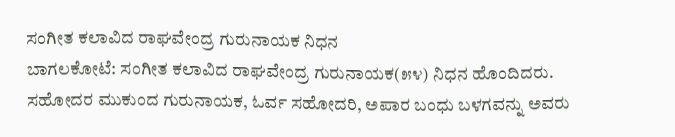ಸಂಗೀತ ಕಲಾವಿದ ರಾಘವೇಂದ್ರ ಗುರುನಾಯಕ ನಿಧನ
ಬಾಗಲಕೋಟೆ: ಸಂಗೀತ ಕಲಾವಿದ ರಾಘವೇಂದ್ರ ಗುರುನಾಯಕ(೫೪) ನಿಧನ ಹೊಂದಿದರು. ಸಹೋದರ ಮುಕುಂದ ಗುರುನಾಯಕ, ಓರ್ವ ಸಹೋದರಿ, ಅಪಾರ ಬಂಧು ಬಳಗವನ್ನು ಅವರು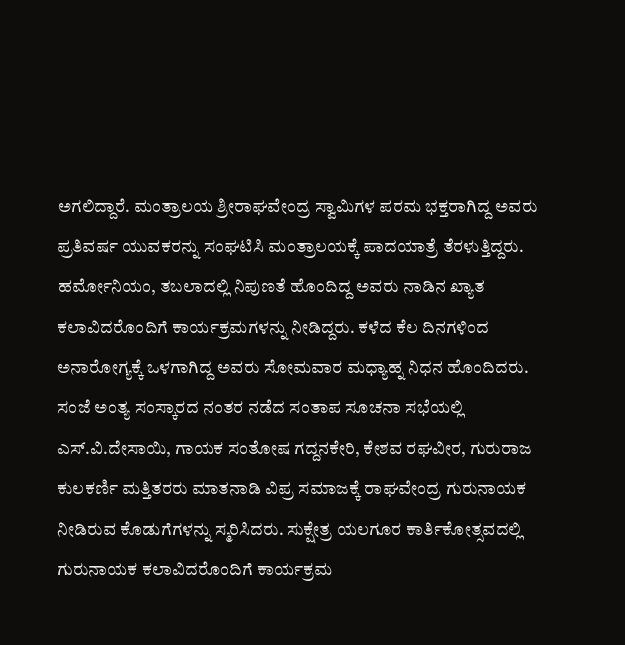ಅಗಲಿದ್ದಾರೆ. ಮಂತ್ರಾಲಯ ಶ್ರೀರಾಘವೇಂದ್ರ ಸ್ವಾಮಿಗಳ ಪರಮ ಭಕ್ತರಾಗಿದ್ದ ಅವರು ಪ್ರತಿವರ್ಷ ಯುವಕರನ್ನು ಸಂಘಟಿಸಿ ಮಂತ್ರಾಲಯಕ್ಕೆ ಪಾದಯಾತ್ರೆ ತೆರಳುತ್ತಿದ್ದರು. ಹರ್ಮೋನಿಯಂ, ತಬಲಾದಲ್ಲಿ ನಿಪುಣತೆ ಹೊಂದಿದ್ದ ಅವರು ನಾಡಿನ ಖ್ಯಾತ ಕಲಾವಿದರೊಂದಿಗೆ ಕಾರ್ಯಕ್ರಮಗಳನ್ನು ನೀಡಿದ್ದರು. ಕಳೆದ ಕೆಲ ದಿನಗಳಿಂದ ಅನಾರೋಗ್ಯಕ್ಕೆ ಒಳಗಾಗಿದ್ದ ಅವರು ಸೋಮವಾರ ಮಧ್ಯಾಹ್ನ ನಿಧನ ಹೊಂದಿದರು. ಸಂಜೆ ಅಂತ್ಯ ಸಂಸ್ಕಾರದ ನಂತರ ನಡೆದ ಸಂತಾಪ ಸೂಚನಾ ಸಭೆಯಲ್ಲಿ ಎಸ್.ವಿ.ದೇಸಾಯಿ, ಗಾಯಕ ಸಂತೋಷ ಗದ್ದನಕೇರಿ, ಕೇಶವ ರಘವೀರ, ಗುರುರಾಜ ಕುಲಕರ್ಣಿ ಮತ್ತಿತರರು ಮಾತನಾಡಿ ವಿಪ್ರ ಸಮಾಜಕ್ಕೆ ರಾಘವೇಂದ್ರ ಗುರುನಾಯಕ ನೀಡಿರುವ ಕೊಡುಗೆಗಳನ್ನು ಸ್ಮರಿಸಿದರು. ಸುಕ್ಷೇತ್ರ ಯಲಗೂರ ಕಾರ್ತಿಕೋತ್ಸವದಲ್ಲಿ ಗುರುನಾಯಕ ಕಲಾವಿದರೊಂದಿಗೆ ಕಾರ್ಯಕ್ರಮ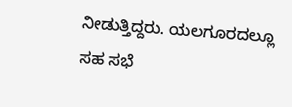ನೀಡುತ್ತಿದ್ದರು. ಯಲಗೂರದಲ್ಲೂ ಸಹ ಸಭೆ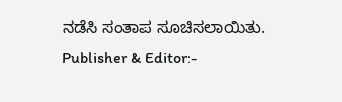ನಡೆಸಿ ಸಂತಾಪ ಸೂಚಿಸಲಾಯಿತು.
Publisher & Editor:-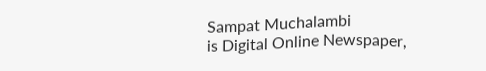Sampat Muchalambi
is Digital Online Newspaper,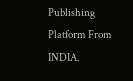Publishing Platform From INDIA.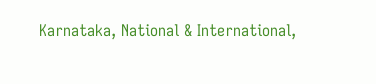Karnataka, National & International,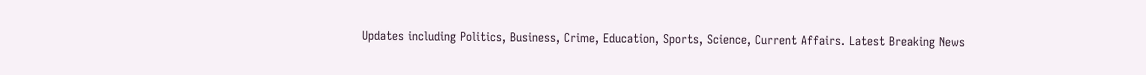Updates including Politics, Business, Crime, Education, Sports, Science, Current Affairs. Latest Breaking News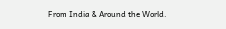From India & Around the World.